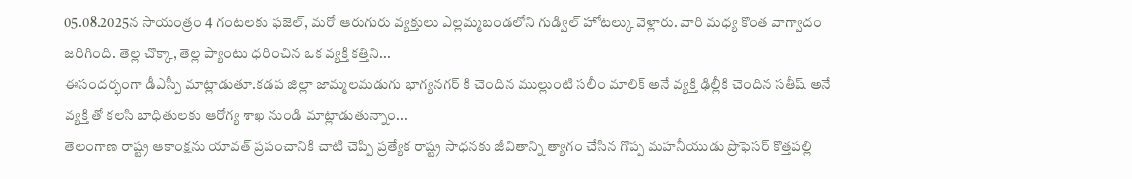05.08.2025న సాయంత్రం 4 గంటలకు ఫజెల్, మరో ఆరుగురు వ్యక్తులు ఎల్లమ్మబండలోని గుడ్విల్ హోటల్కు వెళ్లారు. వారి మధ్య కొంత వాగ్వాదం జరిగింది. తెల్ల చొక్కా, తెల్ల ప్యాంటు ధరించిన ఒక వ్యక్తి కత్తిని...
ఈసందర్భంగా డీఎస్పీ మాట్లాడుతూ.కడప జిల్లా జామ్మలమడుగు భాగ్యనగర్ కి చెందిన ముల్లుంటి సలీం మాలిక్ అనే వ్యక్తి ఢిల్లీకి చెందిన సతీష్ అనే వ్యక్తి తో కలసి బాధితులకు ఆరోగ్య శాఖ నుండి మాట్లాడుతున్నాం...
తెలంగాణ రాష్ట్ర ఆకాంక్షను యావత్ ప్రపంచానికి చాటి చెప్పి ప్రత్యేక రాష్ట్ర సాధనకు జీవితాన్ని త్యాగం చేసిన గొప్ప మహనీయుడు ప్రొఫెసర్ కొత్తపల్లి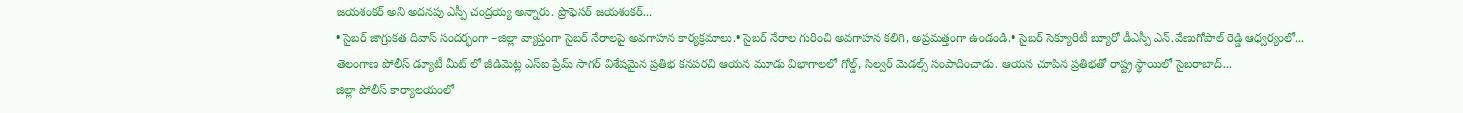జయశంకర్ అని అదనపు ఎస్పీ చంద్రయ్య అన్నారు. ప్రొఫెసర్ జయశంకర్...
• సైబర్ జాగ్రుకత దివాస్ సందర్భంగా –జిల్లా వ్యాప్తంగా సైబర్ నేరాలపై అవగాహన కార్యక్రమాలు.• సైబర్ నేరాల గురించి అవగాహన కలిగి, అప్రమత్తంగా ఉండండి.• సైబర్ సెక్యూరిటీ బ్యూరో డీఎస్పీ ఎన్.వేణుగోపాల్ రెడ్డి ఆధ్వర్యంలో...
తెలంగాణ పోలీస్ డ్యూటీ మీట్ లో జీడిమెట్ల ఎస్ఐ ప్రేమ్ సాగర్ విశేషమైన ప్రతిభ కనపరచి ఆయన మూడు విభాగాలలో గోల్డ్, సిల్వర్ మెడల్స్ సంపాదించాడు. ఆయన చూపిన ప్రతిభతో రాష్ట్ర స్థాయిలో సైబరాబాద్...
జిల్లా పోలీస్ కార్యాలయంలో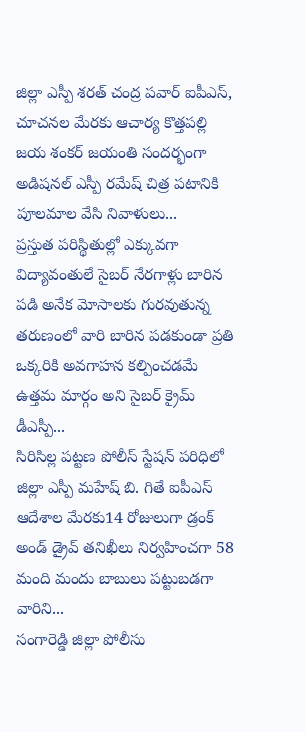జిల్లా ఎస్పీ శరత్ చంద్ర పవార్ ఐపీఎస్, చూచనల మేరకు ఆచార్య కొత్తపల్లి జయ శంకర్ జయంతి సందర్భంగా అడిషనల్ ఎస్పీ రమేష్ చిత్ర పటానికి పూలమాల వేసి నివాళులు...
ప్రస్తుత పరిస్థితుల్లో ఎక్కువగా విద్యావంతులే సైబర్ నేరగాళ్లు బారిన పడి అనేక మోసాలకు గురవుతున్న తరుణంలో వారి బారిన పడకుండా ప్రతి ఒక్కరికి అవగాహన కల్పించడమే ఉత్తమ మార్గం అని సైబర్ క్రైమ్ డీఎస్పీ...
సిరిసిల్ల పట్టణ పోలీస్ స్టేషన్ పరిధిలో జిల్లా ఎస్పీ మహేష్ బి. గితే ఐపీఎస్ ఆదేశాల మేరకు14 రోజులుగా డ్రంక్ అండ్ డ్రైవ్ తనిఖీలు నిర్వహించగా 58 మంది మందు బాబులు పట్టుబడగా వారిని...
సంగారెడ్డి జిల్లా పోలీసు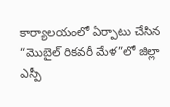కార్యాలయంలో ఏర్పాటు చేసిన “మొబైల్ రికవరీ మేళ”లో జిల్లా ఎస్పీ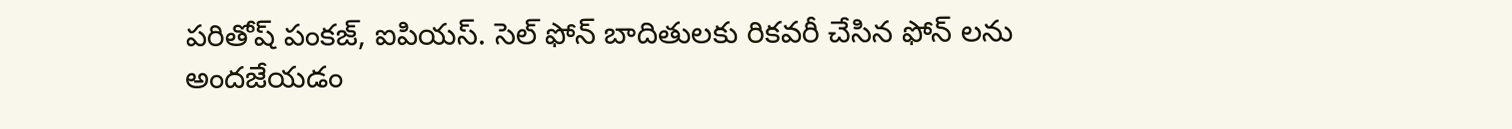పరితోష్ పంకజ్, ఐపియస్. సెల్ ఫోన్ బాదితులకు రికవరీ చేసిన ఫోన్ లను అందజేయడం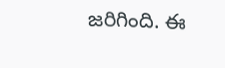జరిగింది. ఈ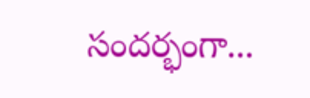సందర్భంగా...